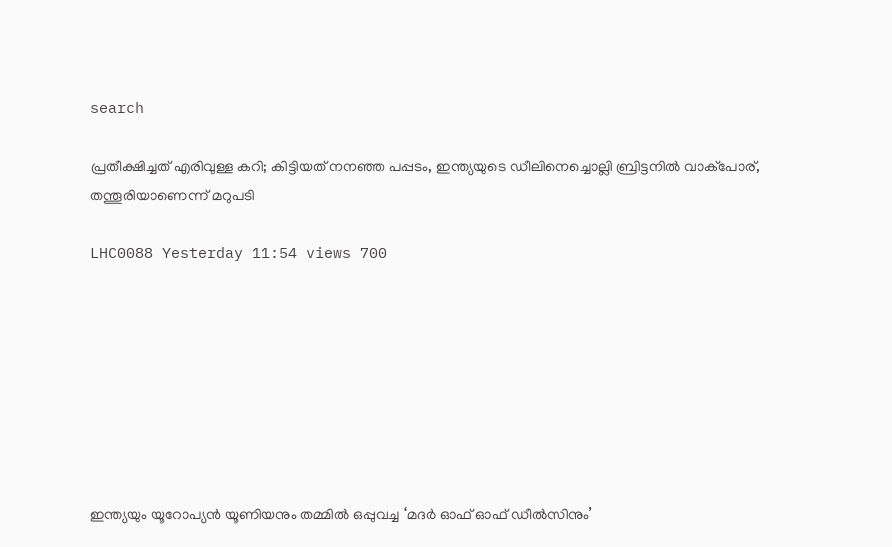search

പ്രതീക്ഷിച്ചത് എരിവുള്ള കറി; കിട്ടിയത് നനഞ്ഞ പപ്പടം, ഇന്ത്യയുടെ ഡീലിനെച്ചൊല്ലി ബ്രിട്ടനിൽ വാക്പോര്, തന്തൂരിയാണെന്ന് മറുപടി

LHC0088 Yesterday 11:54 views 700








ഇന്ത്യയും യൂറോപ്യൻ യൂണിയനും തമ്മിൽ ഒപ്പുവച്ച ‘മദർ ഓഫ് ഓഫ് ഡീൽ‌സിനും’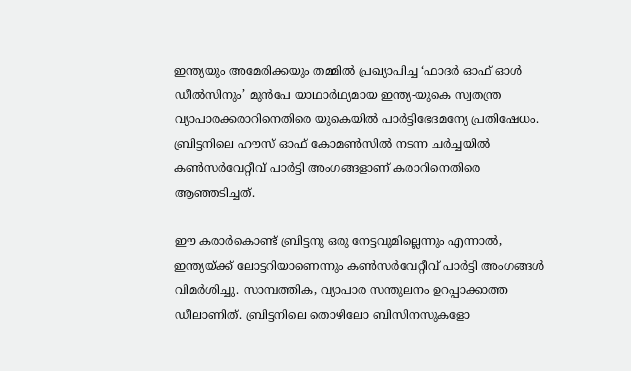ഇന്ത്യയും അമേരിക്കയും തമ്മിൽ പ്രഖ്യാപിച്ച ‘ഫാദർ ഓഫ് ഓൾ‌ ഡീൽസിനും’ മുൻപേ യാഥാർഥ്യമായ ഇന്ത്യ-യുകെ സ്വതന്ത്ര വ്യാപാരക്കരാറിനെതിരെ യുകെയിൽ പാർട്ടിഭേദമന്യേ പ്രതിഷേധം. ബ്രിട്ടനിലെ ഹൗസ് ഓഫ് കോമൺസിൽ നടന്ന ചർച്ചയിൽ കൺസർവേറ്റീവ് പാർട്ടി അംഗങ്ങളാണ് കരാറിനെതിരെ ആഞ്ഞടിച്ചത്.

ഈ കരാർകൊണ്ട് ബ്രിട്ടനു ഒരു നേട്ടവുമില്ലെന്നും എന്നാൽ, ഇന്ത്യയ്ക്ക് ലോട്ടറിയാണെന്നും കൺസർവേറ്റീവ് പാർട്ടി അംഗങ്ങൾ വിമർശിച്ചു. സാമ്പത്തിക, വ്യാപാര സന്തുലനം ഉറപ്പാക്കാത്ത ഡീലാണിത്. ബ്രിട്ടനിലെ തൊഴിലോ ബിസിനസുകളോ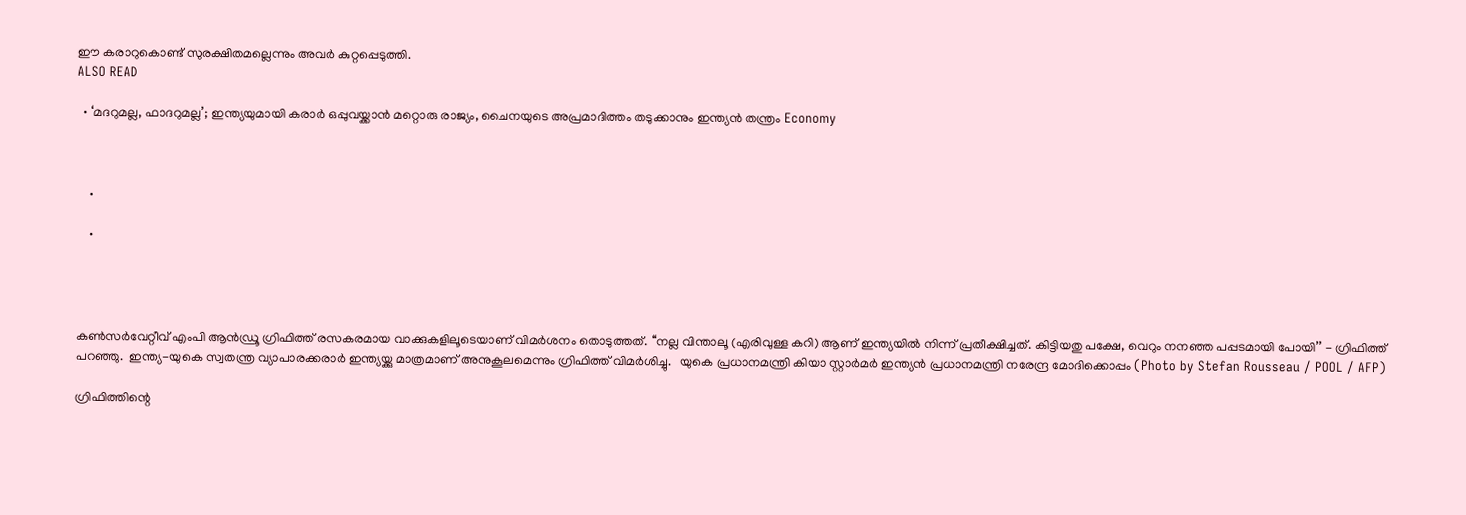ഈ കരാറുകൊണ്ട് സുരക്ഷിതമല്ലെന്നും അവർ കുറ്റപ്പെടുത്തി.
ALSO READ

  • ‘മദറുമല്ല, ഫാദറുമല്ല’; ഇന്ത്യയുമായി കരാർ ഒപ്പുവയ്ക്കാൻ മറ്റൊരു രാജ്യം, ചൈനയുടെ അപ്രമാദിത്തം തടുക്കാനും ഇന്ത്യൻ തന്ത്രം Economy



    •

    •




കൺസർവേറ്റീവ് എംപി ആൻഡ്രൂ ഗ്രിഫിത്ത് രസകരമായ വാക്കുകളിലൂടെയാണ് വിമർശനം തൊടുത്തത്. ‘‘നല്ല വിന്താലൂ (എരിവുള്ള കറി) ആണ് ഇന്ത്യയിൽ നിന്ന് പ്രതീക്ഷിച്ചത്. കിട്ടിയതു പക്ഷേ, വെറും നനഞ്ഞ പപ്പടമായി പോയി’’ - ഗ്രിഫിത്ത് പറഞ്ഞു.  ഇന്ത്യ-യുകെ സ്വതന്ത്ര വ്യാപാരക്കരാർ ഇന്ത്യയ്ക്കു മാത്രമാണ് അനുകൂലമെന്നും ഗ്രിഫിത്ത് വിമർശിച്ചു.   യുകെ പ്രധാനമന്ത്രി കിയാ സ്റ്റാർമർ ഇന്ത്യൻ പ്രധാനമന്ത്രി നരേന്ദ്ര മോദിക്കൊപ്പം (Photo by Stefan Rousseau / POOL / AFP)

ഗ്രിഫിത്തിന്റെ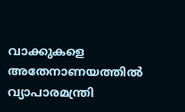വാക്കുകളെ അതേനാണയത്തിൽ വ്യാപാരമന്ത്രി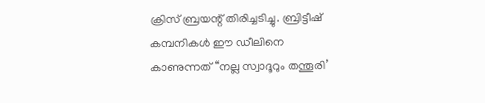ക്രിസ് ബ്രയന്റ് തിരിച്ചടിച്ചു. ബ്രിട്ടീഷ് കമ്പനികൾ‌ ഈ ഡീലിനെ കാണുന്നത് ‘‘നല്ല സ്വാദൂറും തന്തൂരി’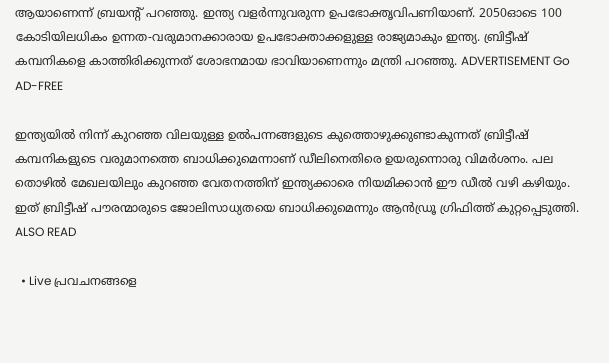ആയാണെന്ന് ബ്രയന്റ് പറഞ്ഞു. ഇന്ത്യ വളർന്നുവരുന്ന ഉപഭോക്തൃവിപണിയാണ്. 2050ഓടെ 100 കോടിയിലധികം ഉന്നത-വരുമാനക്കാരായ ഉപഭോക്താക്കളുള്ള രാജ്യമാകും ഇന്ത്യ. ബ്രിട്ടീഷ് കമ്പനികളെ കാത്തിരിക്കുന്നത് ശോഭനമായ ഭാവിയാണെന്നും മന്ത്രി പറഞ്ഞു. ADVERTISEMENT Go AD-FREE

ഇന്ത്യയിൽ നിന്ന് കുറഞ്ഞ വിലയുള്ള ഉൽപന്നങ്ങളുടെ കുത്തൊഴുക്കുണ്ടാകുന്നത് ബ്രിട്ടീഷ് കമ്പനികളുടെ വരുമാനത്തെ ബാധിക്കുമെന്നാണ് ഡീലിനെതിരെ ഉയരുന്നൊരു വിമർശനം. പല തൊഴിൽ മേഖലയിലും കുറഞ്ഞ വേതനത്തിന് ഇന്ത്യക്കാരെ നിയമിക്കാൻ ഈ ഡീൽ വഴി കഴിയും. ഇത് ബ്രിട്ടീഷ് പൗരന്മാരുടെ ജോലിസാധ്യതയെ ബാധിക്കുമെന്നും ആൻഡ്രൂ ഗ്രിഫിത്ത് കുറ്റപ്പെടുത്തി.
ALSO READ

  • Live പ്രവചനങ്ങളെ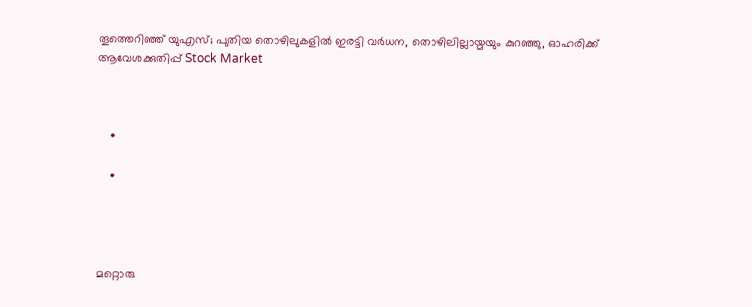തൂത്തെറിഞ്ഞ് യുഎസ്; പുതിയ തൊഴിലുകളിൽ ഇരട്ടി വർധന, തൊഴിലില്ലായ്മയും കുറഞ്ഞു, ഓഹരിക്ക് ആവേശക്കുതിപ്പ് Stock Market



    •

    •




മറ്റൊരു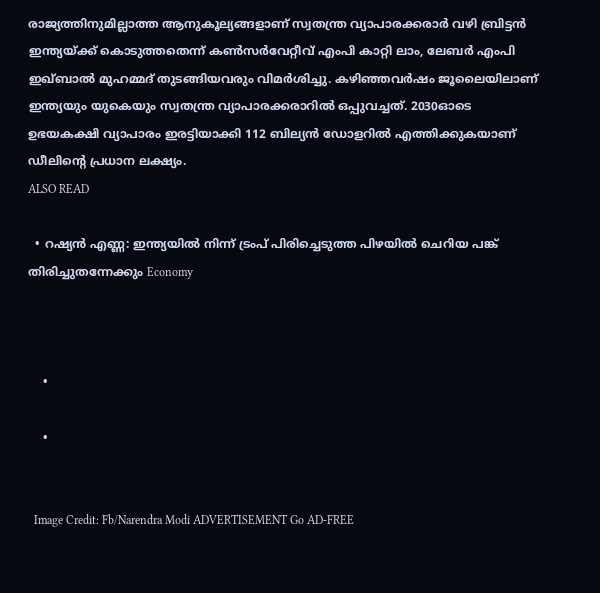രാജ്യത്തിനുമില്ലാത്ത ആനുകൂല്യങ്ങളാണ് സ്വതന്ത്ര വ്യാപാരക്കരാർ വഴി ബ്രിട്ടൻ‌ ഇന്ത്യയ്ക്ക് കൊടുത്തതെന്ന് കൺസർവേറ്റീവ് എംപി കാറ്റി ലാം, ലേബർ എംപി ഇഖ്ബാൽ മുഹമ്മദ് തുടങ്ങിയവരും വിമർശിച്ചു. കഴിഞ്ഞവർഷം ജൂലൈയിലാണ് ഇന്ത്യയും യുകെയും സ്വതന്ത്ര വ്യാപാരക്കരാറിൽ ഒപ്പുവച്ചത്. 2030ഓടെ ഉഭയകക്ഷി വ്യാപാരം ഇരട്ടിയാക്കി 112 ബില്യൻ ഡോളറിൽ എത്തിക്കുകയാണ് ഡീലിന്റെ പ്രധാന ലക്ഷ്യം.
ALSO READ

  • റഷ്യൻ എണ്ണ: ഇന്ത്യയിൽ നിന്ന് ട്രംപ് പിരിച്ചെടുത്ത പിഴയിൽ ചെറിയ പങ്ക് തിരിച്ചുതന്നേക്കും Economy



    •

    •


  Image Credit: Fb/Narendra Modi ADVERTISEMENT Go AD-FREE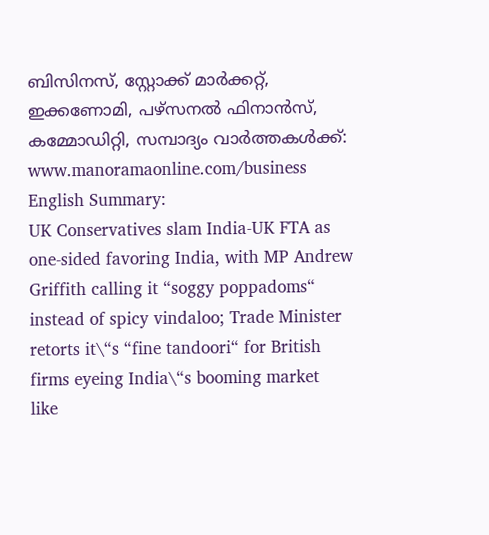ബിസിനസ്, സ്റ്റോക്ക് മാർക്കറ്റ്, ഇക്കണോമി, പഴ്സനൽ ഫിനാൻസ്, കമ്മോഡിറ്റി, സമ്പാദ്യം വാർത്തകൾക്ക്: www.manoramaonline.com/business English Summary:
UK Conservatives slam India-UK FTA as one-sided favoring India, with MP Andrew Griffith calling it “soggy poppadoms“ instead of spicy vindaloo; Trade Minister retorts it\“s “fine tandoori“ for British firms eyeing India\“s booming market
like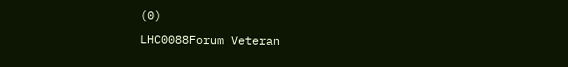(0)
LHC0088Forum Veteran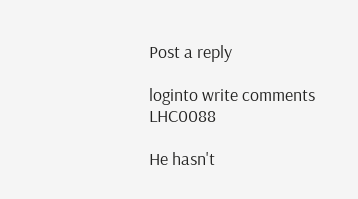Post a reply

loginto write comments
LHC0088

He hasn't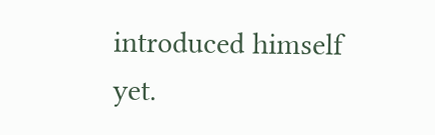introduced himself yet.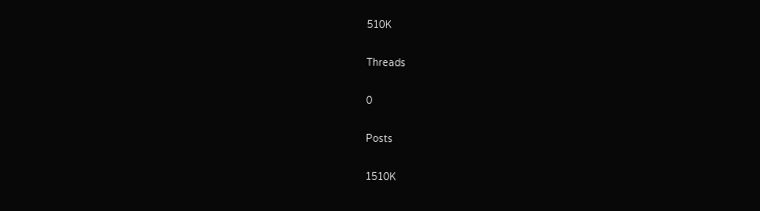510K

Threads

0

Posts

1510K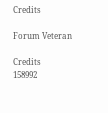Credits

Forum Veteran

Credits
158992